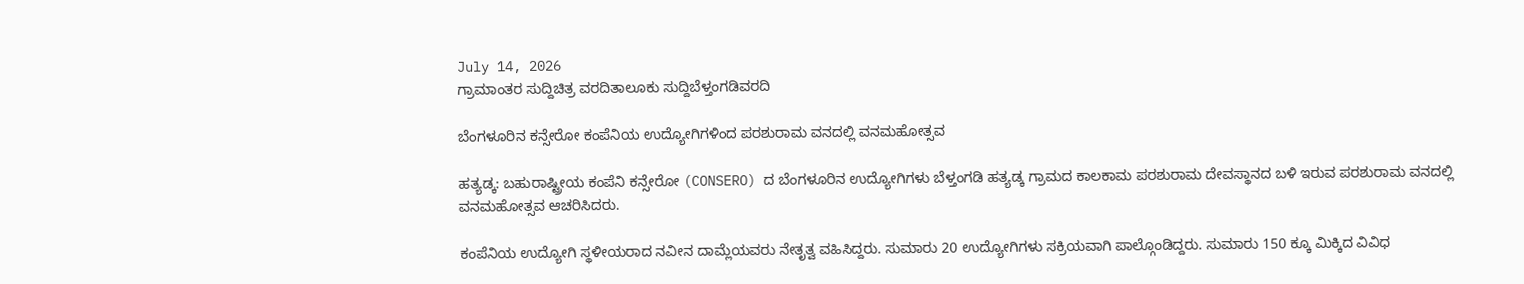July 14, 2026
ಗ್ರಾಮಾಂತರ ಸುದ್ದಿಚಿತ್ರ ವರದಿತಾಲೂಕು ಸುದ್ದಿಬೆಳ್ತಂಗಡಿವರದಿ

ಬೆಂಗಳೂರಿನ ಕನ್ಸೇರೋ ಕಂಪೆನಿಯ ಉದ್ಯೋಗಿಗಳಿಂದ ಪರಶುರಾಮ ವನದಲ್ಲಿ ವನಮಹೋತ್ಸವ

ಹತ್ಯಡ್ಕ: ಬಹುರಾಷ್ಟ್ರೀಯ ಕಂಪೆನಿ ಕನ್ಸೇರೋ (CONSERO) ದ ಬೆಂಗಳೂರಿನ ಉದ್ಯೋಗಿಗಳು ಬೆಳ್ತಂಗಡಿ ಹತ್ಯಡ್ಕ ಗ್ರಾಮದ ಕಾಲಕಾಮ ಪರಶುರಾಮ ದೇವಸ್ಥಾನದ ಬಳಿ ಇರುವ ಪರಶುರಾಮ ವನದಲ್ಲಿ ವನಮಹೋತ್ಸವ ಆಚರಿಸಿದರು.

ಕಂಪೆನಿಯ ಉದ್ಯೋಗಿ ಸ್ಥಳೀಯರಾದ ನವೀನ ದಾಮ್ಲೆಯವರು ನೇತೃತ್ವ ವಹಿಸಿದ್ದರು. ಸುಮಾರು 20 ಉದ್ಯೋಗಿಗಳು ಸಕ್ರಿಯವಾಗಿ ಪಾಲ್ಗೊಂಡಿದ್ದರು. ಸುಮಾರು 150 ಕ್ಕೂ ಮಿಕ್ಕಿದ ವಿವಿಧ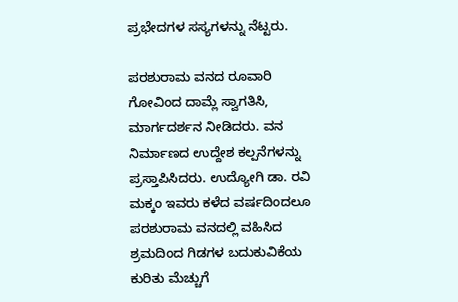ಪ್ರಭೇದಗಳ ಸಸ್ಯಗಳನ್ನು ನೆಟ್ಟರು.

ಪರಶುರಾಮ ವನದ ರೂವಾರಿ ಗೋವಿಂದ ದಾಮ್ಲೆ ಸ್ವಾಗತಿಸಿ, ಮಾರ್ಗದರ್ಶನ ನೀಡಿದರು. ವನ ನಿರ್ಮಾಣದ ಉದ್ದೇಶ ಕಲ್ಪನೆಗಳನ್ನು ಪ್ರಸ್ತಾಪಿಸಿದರು. ಉದ್ಯೋಗಿ ಡಾ. ರವಿ ಮಕ್ಕಂ ಇವರು ಕಳೆದ ವರ್ಷದಿಂದಲೂ ಪರಶುರಾಮ ವನದಲ್ಲಿ ವಹಿಸಿದ ಶ್ರಮದಿಂದ ಗಿಡಗಳ ಬದುಕುವಿಕೆಯ ಕುರಿತು ಮೆಚ್ಚುಗೆ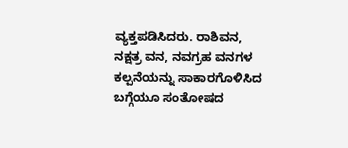ವ್ಯಕ್ತಪಡಿಸಿದರು. ರಾಶಿವನ, ನಕ್ಷತ್ರ ವನ, ನವಗ್ರಹ ವನಗಳ ಕಲ್ಪನೆಯನ್ನು ಸಾಕಾರಗೊಳಿಸಿದ ಬಗ್ಗೆಯೂ ಸಂತೋಷದ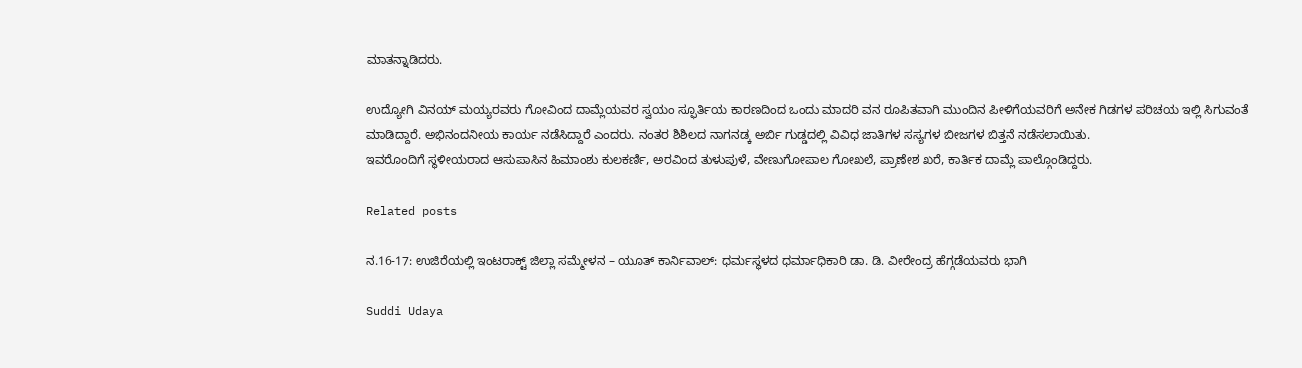ಮಾತನ್ನಾಡಿದರು.

ಉದ್ಯೋಗಿ ವಿನಯ್ ಮಯ್ಯರವರು ಗೋವಿಂದ ದಾಮ್ಲೆಯವರ ಸ್ವಯಂ ಸ್ಫೂರ್ತಿಯ ಕಾರಣದಿಂದ ಒಂದು ಮಾದರಿ ವನ ರೂಪಿತವಾಗಿ ಮುಂದಿನ ಪೀಳಿಗೆಯವರಿಗೆ ಅನೇಕ ಗಿಡಗಳ ಪರಿಚಯ ಇಲ್ಲಿ ಸಿಗುವಂತೆ ಮಾಡಿದ್ದಾರೆ. ಅಭಿನಂದನೀಯ ಕಾರ್ಯ ನಡೆಸಿದ್ದಾರೆ ಎಂದರು. ನಂತರ ಶಿಶಿಲದ ನಾಗನಡ್ಕ ಅರ್ಬಿ ಗುಡ್ಡದಲ್ಲಿ ವಿವಿಧ ಜಾತಿಗಳ ಸಸ್ಯಗಳ ಬೀಜಗಳ ಬಿತ್ತನೆ ನಡೆಸಲಾಯಿತು.
ಇವರೊಂದಿಗೆ ಸ್ಥಳೀಯರಾದ ಆಸುಪಾಸಿನ ಹಿಮಾಂಶು ಕುಲಕರ್ಣಿ, ಅರವಿಂದ ತುಳುಪುಳೆ, ವೇಣುಗೋಪಾಲ ಗೋಖಲೆ, ಪ್ರಾಣೇಶ ಖರೆ, ಕಾರ್ತಿಕ ದಾಮ್ಲೆ ಪಾಲ್ಗೊಂಡಿದ್ದರು.

Related posts

ನ.16-17: ಉಜಿರೆಯಲ್ಲಿ ಇಂಟರಾಕ್ಟ್ ಜಿಲ್ಲಾ ಸಮ್ಮೇಳನ – ಯೂತ್ ಕಾರ್ನಿವಾಲ್: ಧರ್ಮಸ್ಥಳದ ಧರ್ಮಾಧಿಕಾರಿ ಡಾ. ಡಿ. ವೀರೇಂದ್ರ ಹೆಗ್ಗಡೆಯವರು ಭಾಗಿ

Suddi Udaya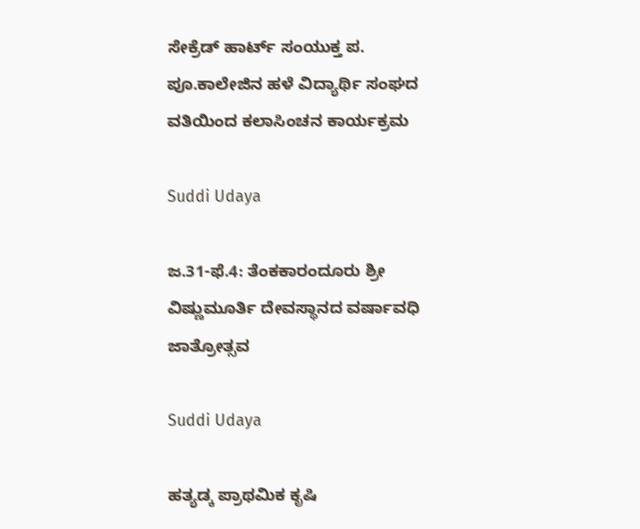ಸೇಕ್ರೆಡ್ ಹಾರ್ಟ್ ಸಂಯುಕ್ತ ಪ. ಪೂ.ಕಾಲೇಜಿನ ಹಳೆ ವಿದ್ಯಾರ್ಥಿ ಸಂಘದ ವತಿಯಿಂದ ಕಲಾಸಿಂಚನ ಕಾರ್ಯಕ್ರಮ

Suddi Udaya

ಜ.31-ಫೆ.4: ತೆಂಕಕಾರಂದೂರು ಶ್ರೀ ವಿಷ್ಣುಮೂರ್ತಿ ದೇವಸ್ಥಾನದ ವರ್ಷಾವಧಿ ಜಾತ್ರೋತ್ಸವ

Suddi Udaya

ಹತ್ಯಡ್ಕ ಪ್ರಾಥಮಿಕ ಕೃಷಿ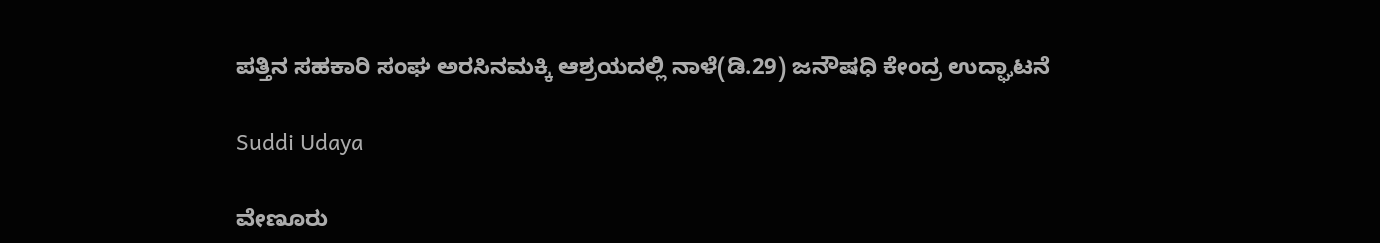ಪತ್ತಿನ ಸಹಕಾರಿ ಸಂಘ ಅರಸಿನಮಕ್ಕಿ ಆಶ್ರಯದಲ್ಲಿ ನಾಳೆ(ಡಿ.29) ಜನೌಷಧಿ ಕೇಂದ್ರ ಉದ್ಘಾಟನೆ

Suddi Udaya

ವೇಣೂರು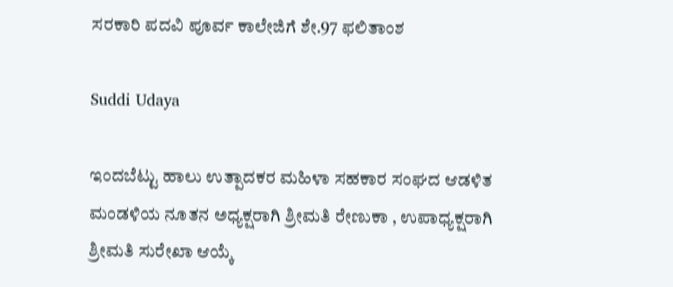ಸರಕಾರಿ ಪದವಿ ಪೂರ್ವ ಕಾಲೇಜಿಗೆ ಶೇ.97 ಫಲಿತಾಂಶ

Suddi Udaya

ಇಂದಬೆಟ್ಟು ಹಾಲು ಉತ್ಪಾದಕರ ಮಹಿಳಾ ಸಹಕಾರ ಸಂಘದ ಆಡಳಿತ ಮಂಡಳಿಯ ನೂತನ ಅಧ್ಯಕ್ಷರಾಗಿ ಶ್ರೀಮತಿ ರೇಣುಕಾ , ಉಪಾಧ್ಯಕ್ಷರಾಗಿ ಶ್ರೀಮತಿ ಸುರೇಖಾ ಆಯ್ಕೆ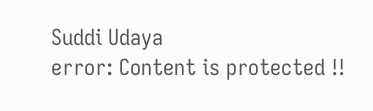Suddi Udaya
error: Content is protected !!